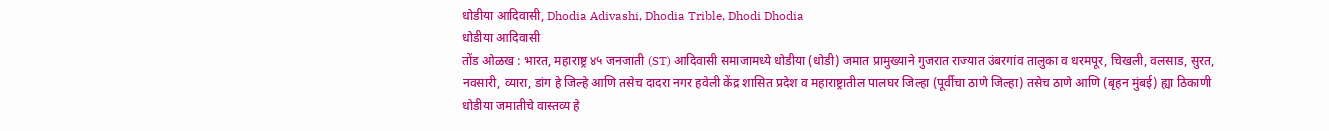धोडीया आदिवासी, Dhodia Adivashi, Dhodia Trible, Dhodi Dhodia
धोडीया आदिवासी
तोंड ओळख : भारत, महाराष्ट्र ४५ जनजाती (ST) आदिवासी समाजामध्ये धोडीया (धोडी) जमात प्रामुख्याने गुजरात राज्यात उंबरगांव तालुका व धरमपूर, चिखली, वलसाड, सुरत, नवसारी, व्यारा, डांग हे जिल्हे आणि तसेच दादरा नगर हवेली केंद्र शासित प्रदेश व महाराष्ट्रातील पालघर जिल्हा (पूर्वीचा ठाणे जिल्हा) तसेच ठाणे आणि (बृहन मुंबई) ह्या ठिकाणी धोडीया जमातीचे वास्तव्य हे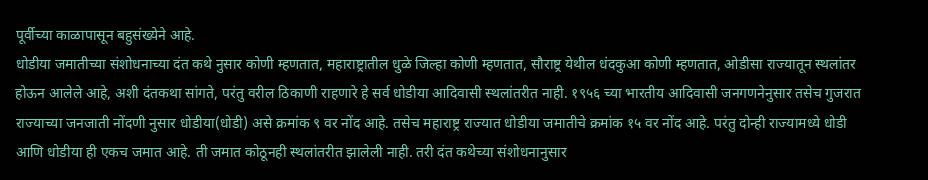पूर्वीच्या काळापासून बहुसंख्येने आहे.
धोडीया जमातीच्या संशोधनाच्या दंत कथे नुसार कोणी म्हणतात, महाराष्ट्रातील धुळे जिल्हा कोणी म्हणतात, सौराष्ट्र येथील धंदकुआ कोणी म्हणतात, ओडीसा राज्यातून स्थलांतर होऊन आलेले आहे, अशी दंतकथा सांगते, परंतु वरील ठिकाणी राहणारे हे सर्व धोडीया आदिवासी स्थलांतरीत नाही. १९५६ च्या भारतीय आदिवासी जनगणनेनुसार तसेच गुजरात राज्याच्या जनजाती नोंदणी नुसार धोडीया(धोडी) असे क्रमांक ९ वर नोंद आहे. तसेच महाराष्ट्र राज्यात धोडीया जमातीचे क्रमांक १५ वर नोंद आहे. परंतु दोन्ही राज्यामध्ये धोडी आणि धोडीया ही एकच जमात आहे. ती जमात कोठूनही स्थलांतरीत झालेली नाही. तरी दंत कथेच्या संशोधनानुसार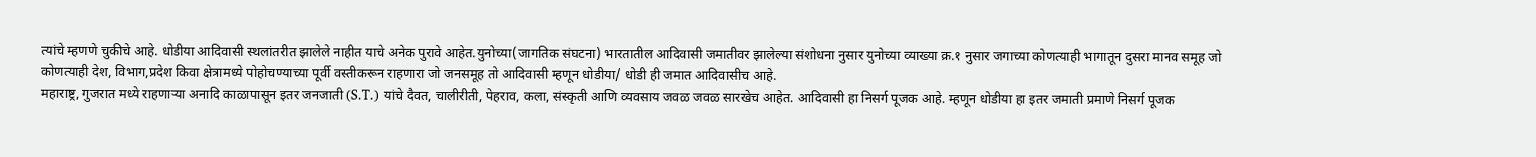त्यांचे म्हणणे चुकीचे आहे. धोडीया आदिवासी स्थलांतरीत झालेले नाहीत याचे अनेक पुरावे आहेत.युनोच्या(जागतिक संघटना) भारतातील आदिवासी जमातीवर झालेल्या संशोधना नुसार युनोच्या व्याख्या क्र.१ नुसार जगाच्या कोणत्याही भागातून दुसरा मानव समूह जो कोणत्याही देश, विभाग,प्रदेश किवा क्षेत्रामध्ये पोहोचण्याच्या पूर्वी वस्तीकरून राहणारा जो जनसमूह तो आदिवासी म्हणून धोडीया/ धोडी ही जमात आदिवासीच आहे.
महाराष्ट्र, गुजरात मध्ये राहणाऱ्या अनादि काळापासून इतर जनजाती (S.T.) यांचे दैवत, चालीरीती, पेहराव, कला, संस्कृती आणि व्यवसाय जवळ जवळ सारखेच आहेत. आदिवासी हा निसर्ग पूजक आहे. म्हणून धोडीया हा इतर जमाती प्रमाणे निसर्ग पूजक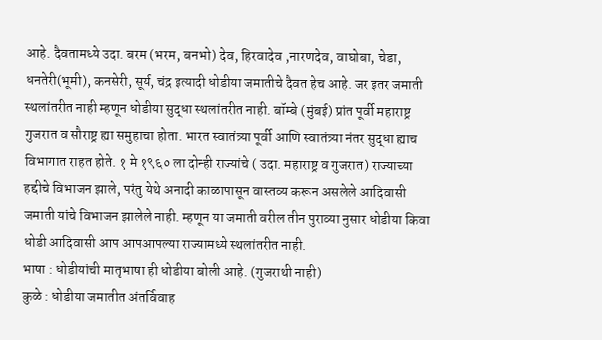आहे. दैवतामध्ये उदा. बरम (भरम, बनभो) देव, हिरवादेव ,नारणदेव, वाघोबा, चेडा, धनतेरी(भूमी), कनसेरी, सूर्य, चंद्र इत्यादी धोडीया जमातीचे दैवत हेच आहे. जर इतर जमाती स्थलांतरीत नाही म्हणून धोडीया सुद्धा स्थलांतरीत नाही. बॉम्बे (मुंबई) प्रांत पूर्वी महाराष्ट्र गुजरात व सौराष्ट्र ह्या समुहाचा होता. भारत स्वातंत्र्या पूर्वी आणि स्वातंत्र्या नंतर सुद्धा ह्याच विभागात राहत होते. १ मे १९६० ला दोन्ही राज्यांचे ( उदा. महाराष्ट्र व गुजरात) राज्याच्या हद्दीचे विभाजन झाले, परंतु येथे अनादी काळापासून वास्तव्य करून असलेले आदिवासी जमाती यांचे विभाजन झालेले नाही. म्हणून या जमाती वरील तीन पुराव्या नुसार धोडीया किवा धोडी आदिवासी आप आपआपल्या राज्यामध्ये स्थलांतरीत नाही.
भाषा : धोडीयांची मातृभाषा ही धोडीया बोली आहे. (गुजराथी नाही)
कुळे : धोडीया जमातीत अंतर्विवाह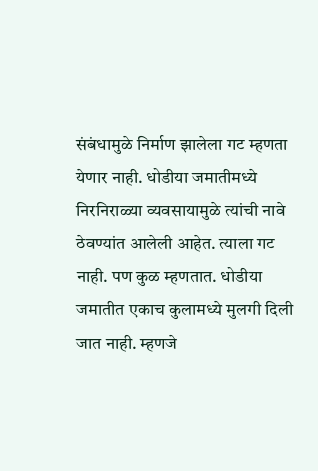संबंधामुळे निर्माण झालेला गट म्हणता येणार नाही. धोडीया जमातीमध्ये निरनिराळ्या व्यवसायामुळे त्यांची नावे ठेवण्यांत आलेली आहेत. त्याला गट नाही. पण कुळ म्हणतात. धोडीया जमातीत एकाच कुलामध्ये मुलगी दिली जात नाही. म्हणजे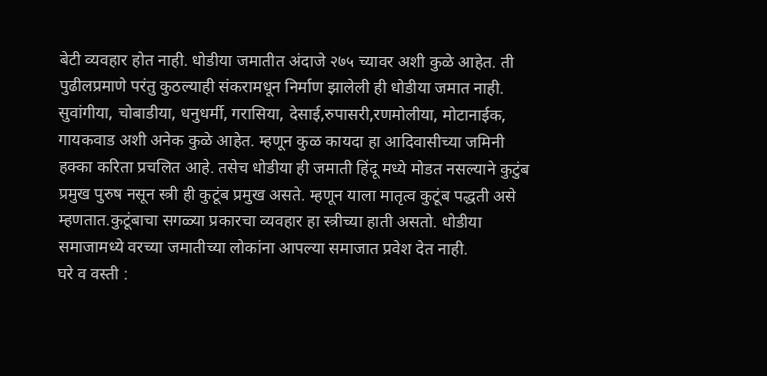बेटी व्यवहार होत नाही. धोडीया जमातीत अंदाजे २७५ च्यावर अशी कुळे आहेत. ती पुढीलप्रमाणे परंतु कुठल्याही संकरामधून निर्माण झालेली ही धोडीया जमात नाही. सुवांगीया, चोबाडीया, धनुधर्मी, गरासिया, देसाई,रुपासरी,रणमोलीया, मोटानाईक, गायकवाड अशी अनेक कुळे आहेत. म्हणून कुळ कायदा हा आदिवासीच्या जमिनी हक्का करिता प्रचलित आहे. तसेच धोडीया ही जमाती हिंदू मध्ये मोडत नसल्याने कुटुंब प्रमुख पुरुष नसून स्त्री ही कुटूंब प्रमुख असते. म्हणून याला मातृत्व कुटूंब पद्धती असे म्हणतात.कुटूंबाचा सगळ्या प्रकारचा व्यवहार हा स्त्रीच्या हाती असतो. धोडीया समाजामध्ये वरच्या जमातीच्या लोकांना आपल्या समाजात प्रवेश देत नाही.
घरे व वस्ती :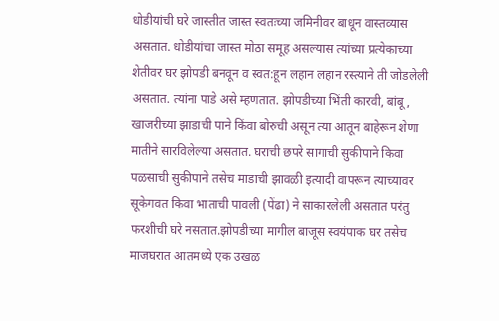धोडीयांची घरे जास्तीत जास्त स्वतःच्या जमिनीवर बाधून वास्तव्यास असतात. धोडीयांचा जास्त मोठा समूह असल्यास त्यांच्या प्रत्येकाच्या शेतीवर घर झोपडी बनवून व स्वत:हून लहान लहान रस्त्याने ती जोडलेली असतात. त्यांना पाडे असे म्हणतात. झोपडीच्या भिंती कारवी, बांबू , खाजरीच्या झाडाची पाने किंवा बोरुची असून त्या आतून बाहेरून शेणा मातीने सारविलेल्या असतात. घराची छपरे सागाची सुकीपाने किवा पळसाची सुकीपाने तसेच माडाची झावळी इत्यादी वापरून त्याच्यावर सूकेगवत किवा भाताची पावली (पेंढा) ने साकारलेली असतात परंतु फरशीची घरे नसतात.झोपडीच्या मागील बाजूस स्वयंपाक घर तसेच माजघरात आतमध्ये एक उखळ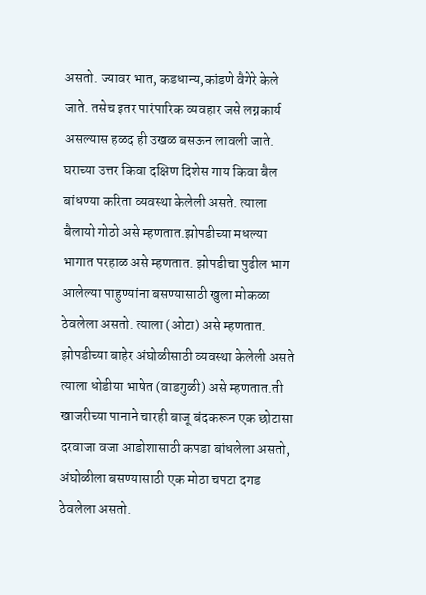असतो. ज्यावर भात, कडधान्य,कांडणे वैगेरे केले जाते. तसेच इतर पारंपारिक व्यवहार जसे लग्नकार्य असल्यास हळद ही उखळ बसऊन लावली जाते. घराच्या उत्तर किवा दक्षिण दिशेस गाय किवा बैल बांधण्या करिता व्यवस्था केलेली असते. त्याला बैलायो गोठो असे म्हणतात.झोपडीच्या मधल्या भागात परहाळ असे म्हणतात. झोपडीचा पुढील भाग आलेल्या पाहुण्यांना बसण्यासाठी खुला मोकळा ठेवलेला असतो. त्याला (ओटा) असे म्हणतात. झोपडीच्या बाहेर अंघोळीसाठी व्यवस्था केलेली असते त्याला धोडीया भाषेत (वाडगुळी) असे म्हणतात.ती खाजरीच्या पानाने चारही बाजू बंदकरून एक छोटासा दरवाजा वजा आडोशासाठी कपडा बांधलेला असतो, अंघोळीला बसण्यासाठी एक मोठा चपटा दगड ठेवलेला असतो.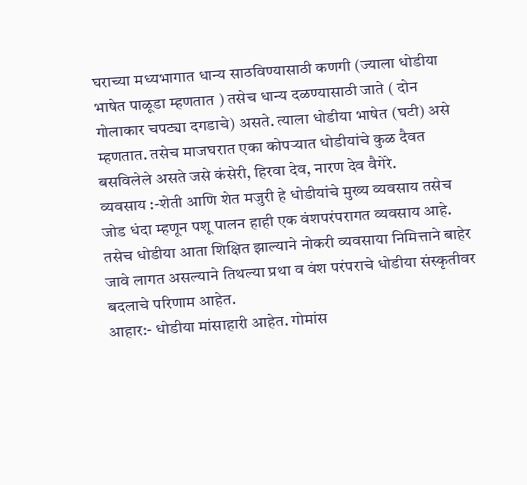घराच्या मध्यभागात धान्य साठविण्यासाठी कणगी (ज्याला धोडीया भाषेत पाळूडा म्हणतात ) तसेच धान्य दळण्यासाठी जाते ( दोन गोलाकार चपट्या दगडाचे) असते. त्याला धोडीया भाषेत (घटी) असे म्हणतात. तसेच माजघरात एका कोपऱ्यात धोडीयांचे कुळ दैवत बसविलेले असते जसे कंसेरी, हिरवा देव, नारण देव वैगेरे.
व्यवसाय :-शेती आणि शेत मजुरी हे धोडीयांचे मुख्य व्यवसाय तसेच जोड धंदा म्हणून पशू पालन हाही एक वंशपरंपरागत व्यवसाय आहे. तसेच धोडीया आता शिक्षित झाल्याने नोकरी व्यवसाया निमित्ताने बाहेर जावे लागत असल्याने तिथल्या प्रथा व वंश परंपराचे धोडीया संस्कृतीवर बदलाचे परिणाम आहेत.
आहार:- धोडीया मांसाहारी आहेत. गोमांस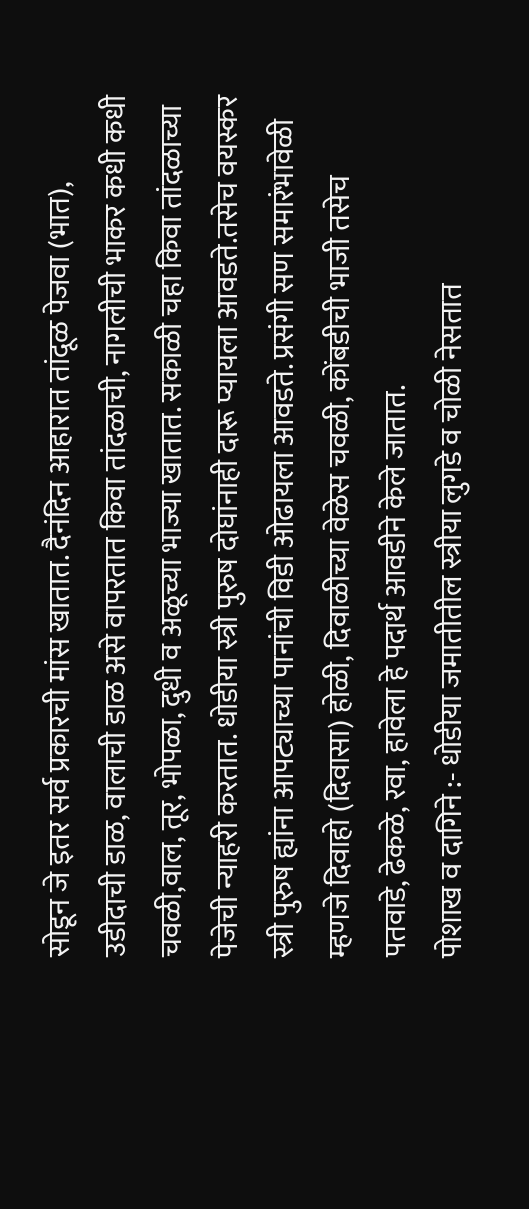सोडून जे इतर सर्व प्रकारची मांस खातात. दैनंदिन आहारात तांदूळ पेजवा (भात), उडीदाची डाळ, वालाची डाळ असे वापरतात किवा तांदळाची, नागलीची भाकर कधी कधी चवळी,वाल, तूर, भोपळा, दुधी व अळूच्या भाज्या खातात. सकाळी चहा किवा तांदळाच्या पेजेची न्याहरी करतात. धोडीया स्त्री पुरुष दोघांनाही दारू प्यायला आवडते.तसेच वयस्कर स्त्री पुरुष ह्यांना आपट्याच्या पानांची विडी ओढायला आवडते. प्रसंगी सण समारंभावेळी म्हणजे दिवाहो (दिवासा) होळी, दिवाळीच्या वेळेस चवळी, कोंबडीची भाजी तसेच पतवाडे, ढेकळे, रवा, हावेला हे पदार्थ आवडीने केले जातात.
पोशाख व दागिने :- धोडीया जमातीतील स्त्रीया लुगडे व चोळी नेसतात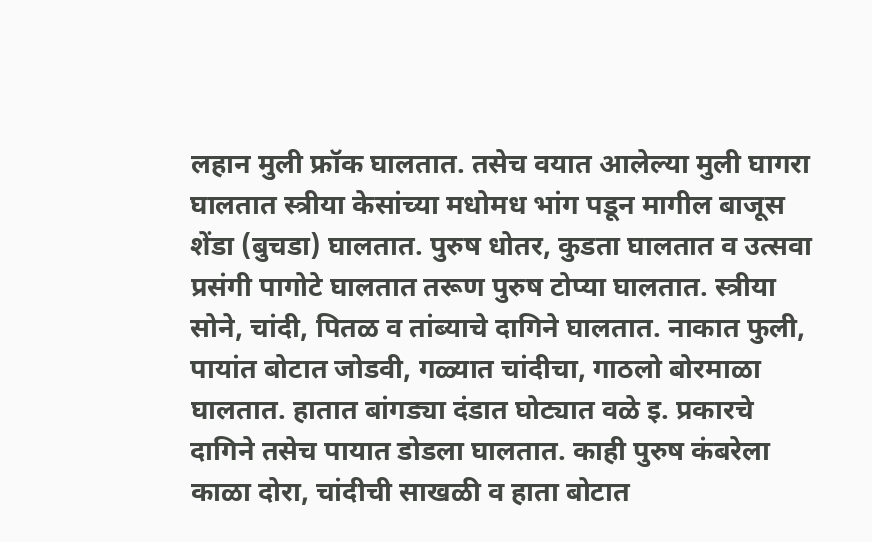लहान मुली फ्रॉक घालतात. तसेच वयात आलेल्या मुली घागरा घालतात स्त्रीया केसांच्या मधोमध भांग पडून मागील बाजूस शेंडा (बुचडा) घालतात. पुरुष धोतर, कुडता घालतात व उत्सवा प्रसंगी पागोटे घालतात तरूण पुरुष टोप्या घालतात. स्त्रीया सोने, चांदी, पितळ व तांब्याचे दागिने घालतात. नाकात फुली, पायांत बोटात जोडवी, गळ्यात चांदीचा, गाठलो बोरमाळा घालतात. हातात बांगड्या दंडात घोट्यात वळे इ. प्रकारचे दागिने तसेच पायात डोडला घालतात. काही पुरुष कंबरेला काळा दोरा, चांदीची साखळी व हाता बोटात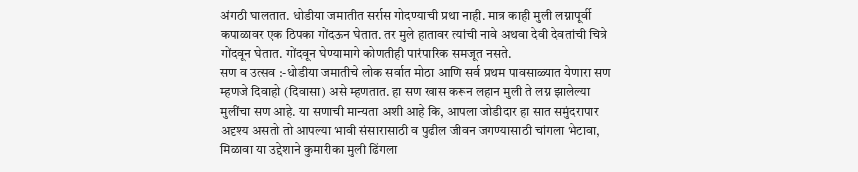अंगठी घालतात. धोडीया जमातीत सर्रास गोदण्याची प्रथा नाही. मात्र काही मुली लग्नापूर्वी कपाळावर एक ठिपका गोंदऊन घेतात. तर मुले हातावर त्यांची नावे अथवा देवी देवतांची चित्रे गोंदवून घेतात. गोंदवून घेण्यामागे कोणतीही पारंपारिक समजूत नसते.
सण व उत्सव :-धोडीया जमातीचे लोक सर्वात मोठा आणि सर्व प्रथम पावसाळ्यात येणारा सण म्हणजे दिवाहो (दिवासा) असे म्हणतात. हा सण खास करून लहान मुली ते लग्न झालेल्या मुलींचा सण आहे. या सणाची मान्यता अशी आहे कि, आपला जोडीदार हा सात समुंदरापार अदृश्य असतो तो आपल्या भावी संसारासाठी व पुढील जीवन जगण्यासाठी चांगला भेटावा, मिळावा या उद्देशाने कुमारीका मुली ढिंगला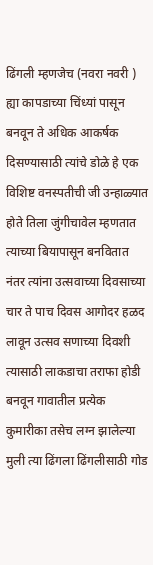ढिंगली म्हणजेच (नवरा नवरी ) ह्या कापडाच्या चिंध्यां पासून बनवून ते अधिक आकर्षक दिसण्यासाठी त्यांचे डोळे हे एक विशिष्ट वनस्पतीची जी उन्हाळ्यात होते तिला जुंगीचावेल म्हणतात त्याच्या बियापासून बनवितात नंतर त्यांना उत्सवाच्या दिवसाच्या चार ते पाच दिवस आगोदर हळद लावून उत्सव सणाच्या दिवशी त्यासाठी लाकडाचा तराफा होडी बनवून गावातील प्रत्येक कुमारीका तसेच लग्न झालेल्या मुली त्या ढिंगला ढिंगलीसाठी गोड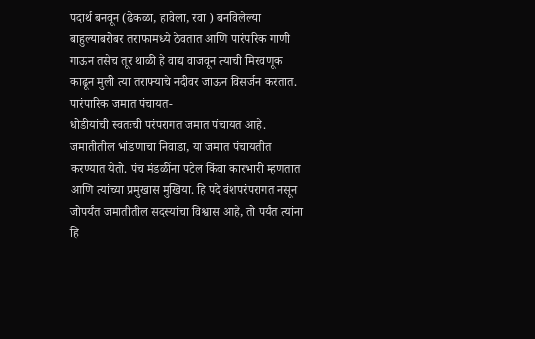पदार्थ बनवून (ढेकळा, हावेला, रवा ) बनविलेल्या बाहुल्याबरोबर तराफामध्ये ठेवतात आणि पारंपरिक गाणी गाऊन तसेच तूर थाळी हे वाद्य वाजवून त्याची मिरवणूक काढून मुली त्या तराफ्याचे नदीवर जाऊन विसर्जन करतात.
पारंपारिक जमात पंचायत-
धोडीयांची स्वतःची परंपरागत जमात पंचायत आहे. जमातीतील भांडणाचा निवाडा, या जमात पंचायतीत करण्यात येतो. पंच मंडळींना पटेल किंवा कारभारी म्हणतात आणि त्यांच्या प्रमुखास मुखिया. हि पदे वंशपरंपरागत नसून जोपर्यंत जमातीतील सदस्यांचा विश्वास आहे, तो पर्यंत त्यांना हि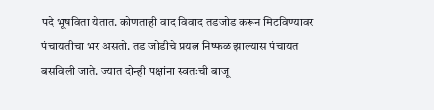पदे भूषविता येतात. कोणताही वाद विवाद तडजोड करून मिटविण्यावर पंचायतीचा भर असतो. तड जोडीचे प्रयत्न निष्फळ झाल्यास पंचायत बसविली जाते. ज्यात दोन्ही पक्षांना स्वतःची बाजू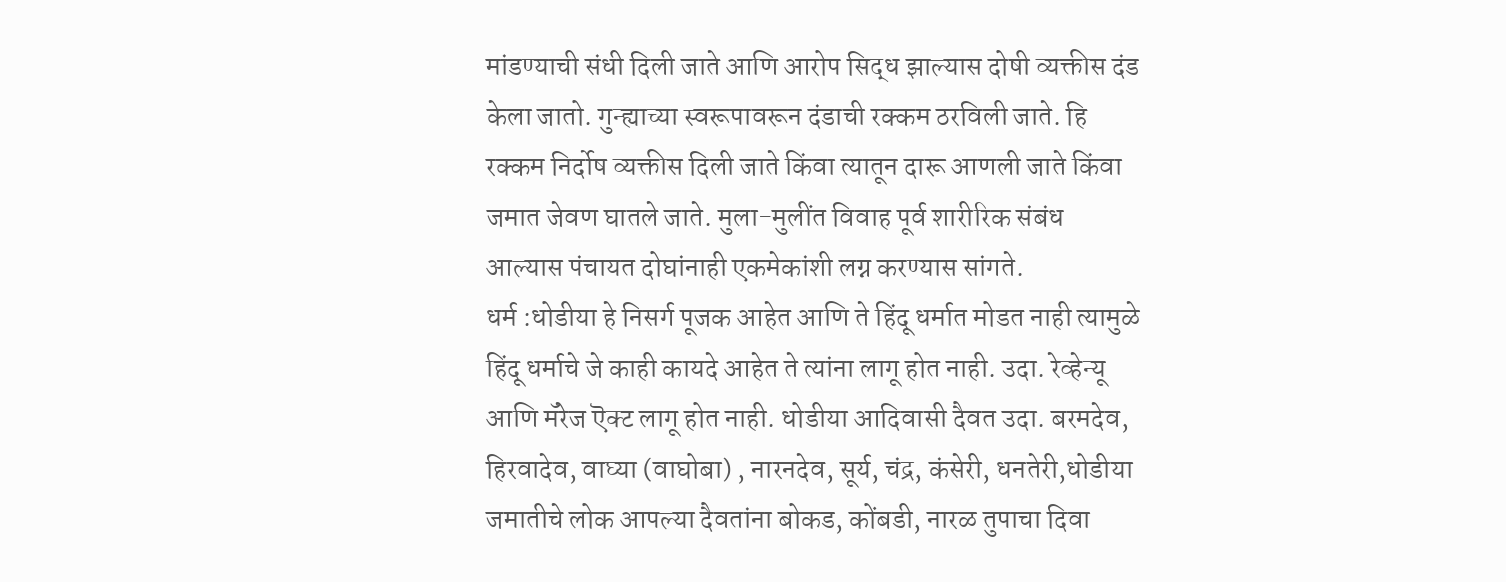मांडण्याची संधी दिली जाते आणि आरोप सिद्ध झाल्यास दोषी व्यक्तीस दंड केला जातो. गुन्ह्याच्या स्वरूपावरून दंडाची रक्कम ठरविली जाते. हि रक्कम निर्दोष व्यक्तीस दिली जाते किंवा त्यातून दारू आणली जाते किंवा जमात जेवण घातले जाते. मुला-मुलींत विवाह पूर्व शारीरिक संबंध आल्यास पंचायत दोघांनाही एकमेकांशी लग्न करण्यास सांगते.
धर्म :धोडीया हे निसर्ग पूजक आहेत आणि ते हिंदू धर्मात मोडत नाही त्यामुळे हिंदू धर्माचे जे काही कायदे आहेत ते त्यांना लागू होत नाही. उदा. रेव्हेन्यू आणि मॅरेज ऎक्ट लागू होत नाही. धोडीया आदिवासी दैवत उदा. बरमदेव, हिरवादेव, वाघ्या (वाघोबा) , नारनदेव, सूर्य, चंद्र, कंसेरी, धनतेरी,धोडीया जमातीचे लोक आपल्या दैवतांना बोकड, कोंबडी, नारळ तुपाचा दिवा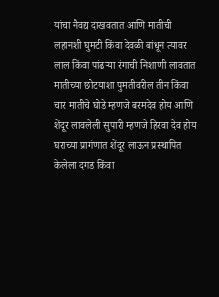यांचा नैवद्य दाखवतात आणि मातीची लहानशी घुमटी किंवा देवळी बांधून त्यावर लाल किंवा पांढऱ्या रंगाची निशाणी लावतात मातीच्या छोटयाशा पुमतीवरील तीन किंवा चार मातीचे घोडे म्हणजे बरमदेव होय आणि शेंदूर लावलेली सुपारी म्हणजे हिरवा देव होय घराच्या प्रागंणात शेंदूर लाऊन प्रस्थापित केलेला दगड किंवा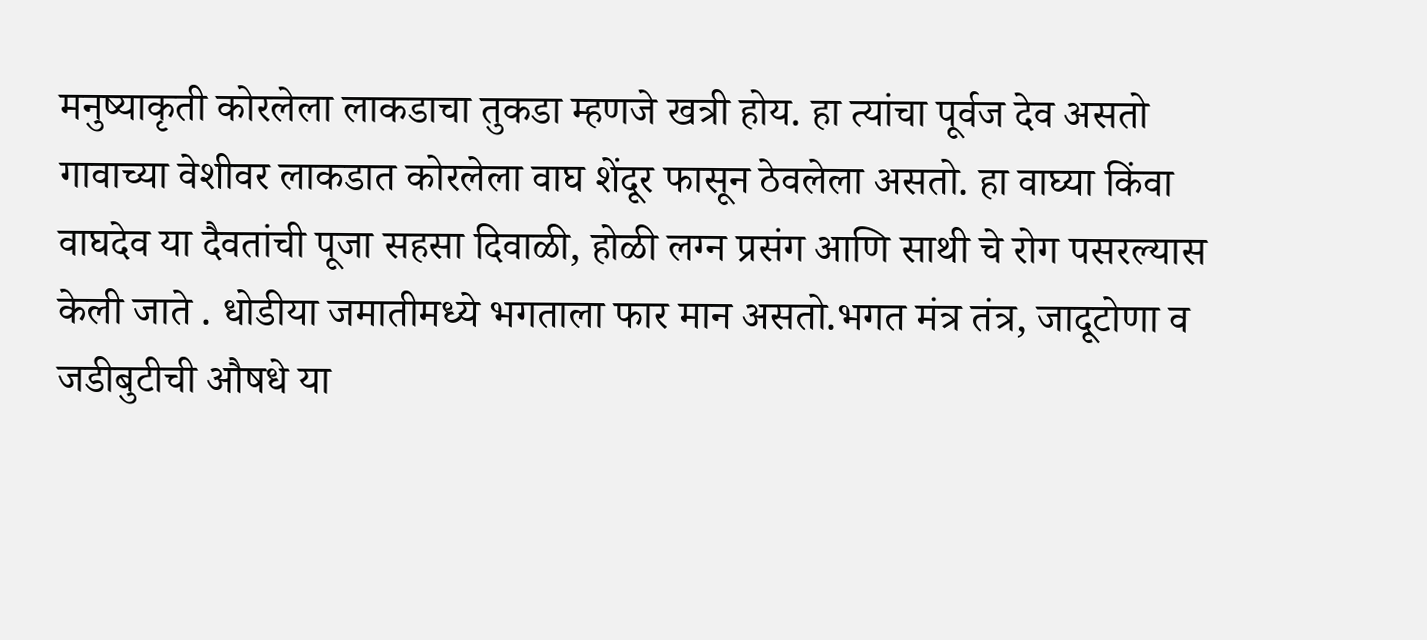मनुष्याकृती कोरलेला लाकडाचा तुकडा म्हणजे खत्री होय. हा त्यांचा पूर्वज देव असतो गावाच्या वेशीवर लाकडात कोरलेला वाघ शेंदूर फासून ठेवलेला असतो. हा वाघ्या किंवा वाघदेव या दैवतांची पूजा सहसा दिवाळी, होळी लग्न प्रसंग आणि साथी चे रोग पसरल्यास केली जाते . धोडीया जमातीमध्ये भगताला फार मान असतो.भगत मंत्र तंत्र, जादूटोणा व जडीबुटीची औषधे या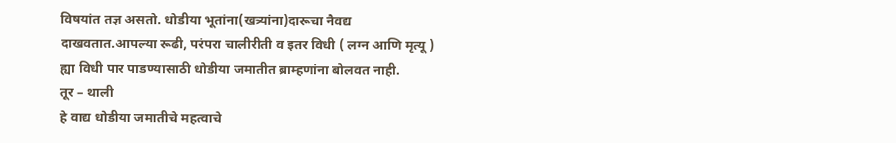विषयांत तज्ञ असतो. धोडीया भूतांना(खत्र्यांना)दारूचा नैवद्य दाखवतात.आपल्या रूढी, परंपरा चालीरीती व इतर विधी ( लग्न आणि मृत्यू ) ह्या विधी पार पाडण्यासाठी धोडीया जमातीत ब्राम्हणांना बोलवत नाही.
तूर – थाली
हे वाद्य धोडीया जमातीचे महत्वाचे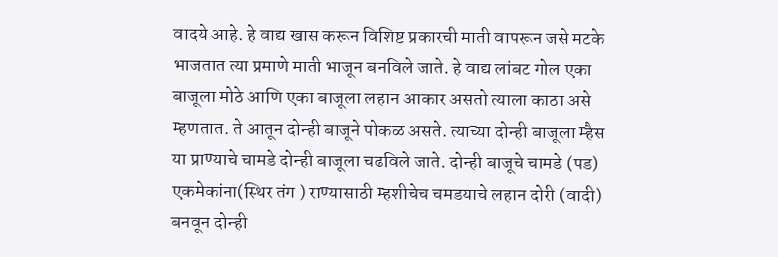वादये आहे. हे वाद्य खास करून विशिष्ट प्रकारची माती वापरून जसे मटके भाजतात त्या प्रमाणे माती भाजून बनविले जाते. हे वाद्य लांबट गोल एका बाजूला मोठे आणि एका बाजूला लहान आकार असतो त्याला काठा असे म्हणतात. ते आतून दोन्ही बाजूने पोकळ असते. त्याच्या दोन्ही बाजूला म्हैस या प्राण्याचे चामडे दोन्ही बाजूला चढविले जाते. दोन्ही बाजूचे चामडे (पड) एकमेकांना(स्थिर तंग ) राण्यासाठी म्हशीचेच चमडयाचे लहान दोरी (वादी) बनवून दोन्ही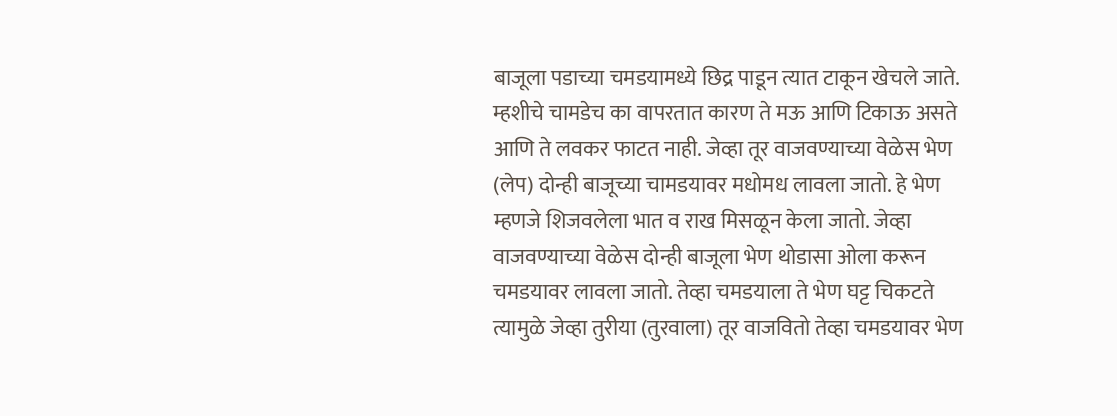बाजूला पडाच्या चमडयामध्ये छिद्र पाडून त्यात टाकून खेचले जाते. म्हशीचे चामडेच का वापरतात कारण ते मऊ आणि टिकाऊ असते आणि ते लवकर फाटत नाही. जेव्हा तूर वाजवण्याच्या वेळेस भेण (लेप) दोन्ही बाजूच्या चामडयावर मधोमध लावला जातो. हे भेण म्हणजे शिजवलेला भात व राख मिसळून केला जातो. जेव्हा वाजवण्याच्या वेळेस दोन्ही बाजूला भेण थोडासा ओला करून चमडयावर लावला जातो. तेव्हा चमडयाला ते भेण घट्ट चिकटते त्यामुळे जेव्हा तुरीया (तुरवाला) तूर वाजवितो तेव्हा चमडयावर भेण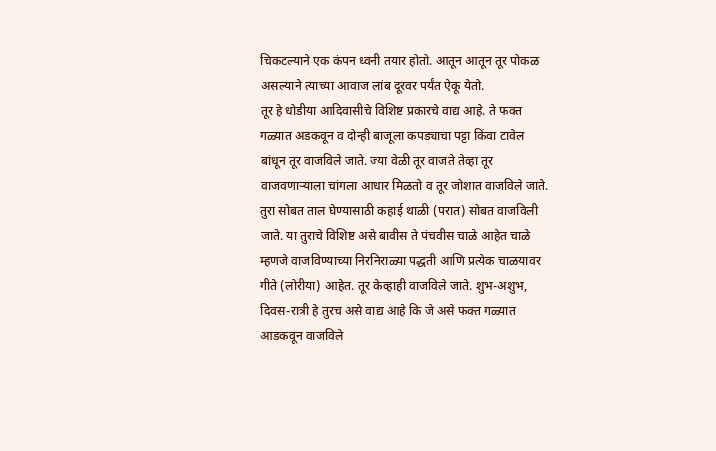चिकटल्याने एक कंपन ध्वनी तयार होतो. आतून आतून तूर पोकळ असल्याने त्याच्या आवाज लांब दूरवर पर्यंत ऐकू येतो.
तूर हे धोडीया आदिवासीचे विशिष्ट प्रकारचे वाद्य आहे. ते फक्त गळ्यात अडकवून व दोन्ही बाजूला कपड्याचा पट्टा किंवा टावेल बांधून तूर वाजविले जाते. ज्या वेळी तूर वाजते तेव्हा तूर वाजवणाऱ्याला चांगला आधार मिळतो व तूर जोशात वाजविले जाते. तुरा सोबत ताल घेण्यासाठी कहाई थाळी (परात) सोबत वाजविली जाते. या तुराचे विशिष्ट असे बावीस ते पंचवीस चाळे आहेत चाळे म्हणजे वाजविण्याच्या निरनिराळ्या पद्धती आणि प्रत्येक चाळयावर गीते (लोरीया) आहेत. तूर केव्हाही वाजविले जाते. शुभ-अशुभ, दिवस-रात्री हे तुरच असे वाद्य आहे कि जे असे फक्त गळ्यात आडकवून वाजविले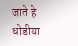जाते हे धोडीया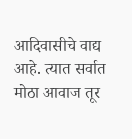आदिवासीचे वाद्य आहे. त्यात सर्वात मोठा आवाज तूर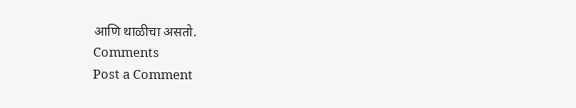आणि थाळीचा असतो.
Comments
Post a Comment